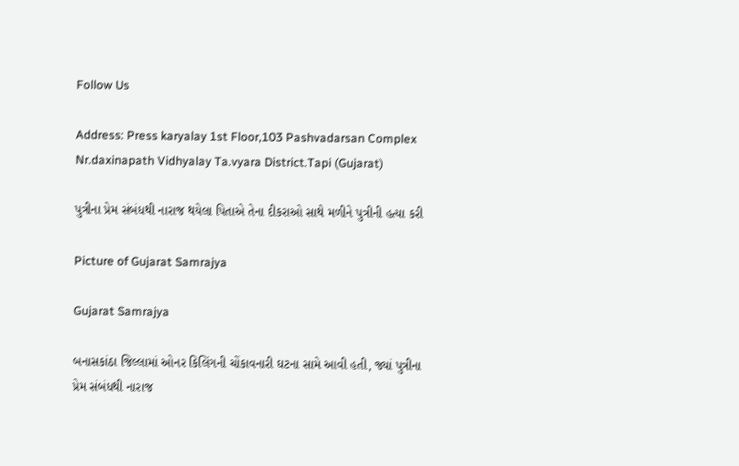Follow Us

Address: Press karyalay 1st Floor,103 Pashvadarsan Complex Nr.daxinapath Vidhyalay Ta.vyara District.Tapi (Gujarat)

પુત્રીના પ્રેમ સંબંધથી નારાજ થયેલા પિતાએ તેના દીકરાઓ સાથે મળીને પુત્રીની હત્યા કરી

Picture of Gujarat Samrajya

Gujarat Samrajya

બનાસકાંઠા જિલ્લામાં ઓનર કિલિંગની ચોંકાવનારી ઘટના સામે આવી હતી, જ્યાં પુત્રીના પ્રેમ સંબંધથી નારાજ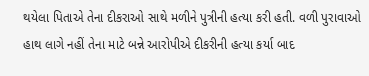થયેલા પિતાએ તેના દીકરાઓ સાથે મળીને પુત્રીની હત્યા કરી હતી. વળી પુરાવાઓ હાથ લાગે નહીં તેના માટે બન્ને આરોપીએ દીકરીની હત્યા કર્યા બાદ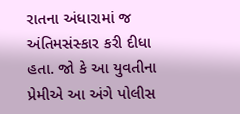રાતના અંધારામાં જ અંતિમસંસ્કાર કરી દીધા હતા. જો કે આ યુવતીના પ્રેમીએ આ અંગે પોલીસ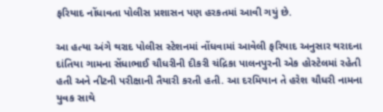ફરિયાદ નોંધાવતા પોલીસ પ્રશાસન પણ હરકતમાં આવી ગયું છે.

આ હત્યા અંગે થરાદ પોલીસ સ્ટેશનમાં નોંધવામાં આવેલી ફરિયાદ અનુસાર થરાદના દાંતિયા ગામના સેંધાભાઈ ચૌધરીની દીકરી ચંદ્રિકા પાલનપુરની એક હોસ્ટેલમાં રહેતી હતી અને નીટની પરીક્ષાની તૈયારી કરતી હતી. આ દરમિયાન તે હરેશ ચૌધરી નામના યુવક સાથે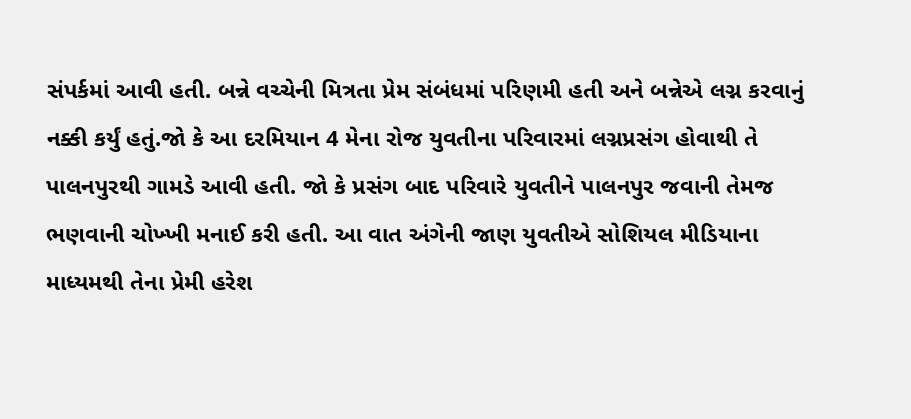સંપર્કમાં આવી હતી. બન્ને વચ્ચેની મિત્રતા પ્રેમ સંબંધમાં પરિણમી હતી અને બન્નેએ લગ્ન કરવાનું નક્કી કર્યું હતું.જો કે આ દરમિયાન 4 મેના રોજ યુવતીના પરિવારમાં લગ્નપ્રસંગ હોવાથી તે પાલનપુરથી ગામડે આવી હતી. જો કે પ્રસંગ બાદ પરિવારે યુવતીને પાલનપુર જવાની તેમજ ભણવાની ચોખ્ખી મનાઈ કરી હતી. આ વાત અંગેની જાણ યુવતીએ સોશિયલ મીડિયાના માધ્યમથી તેના પ્રેમી હરેશ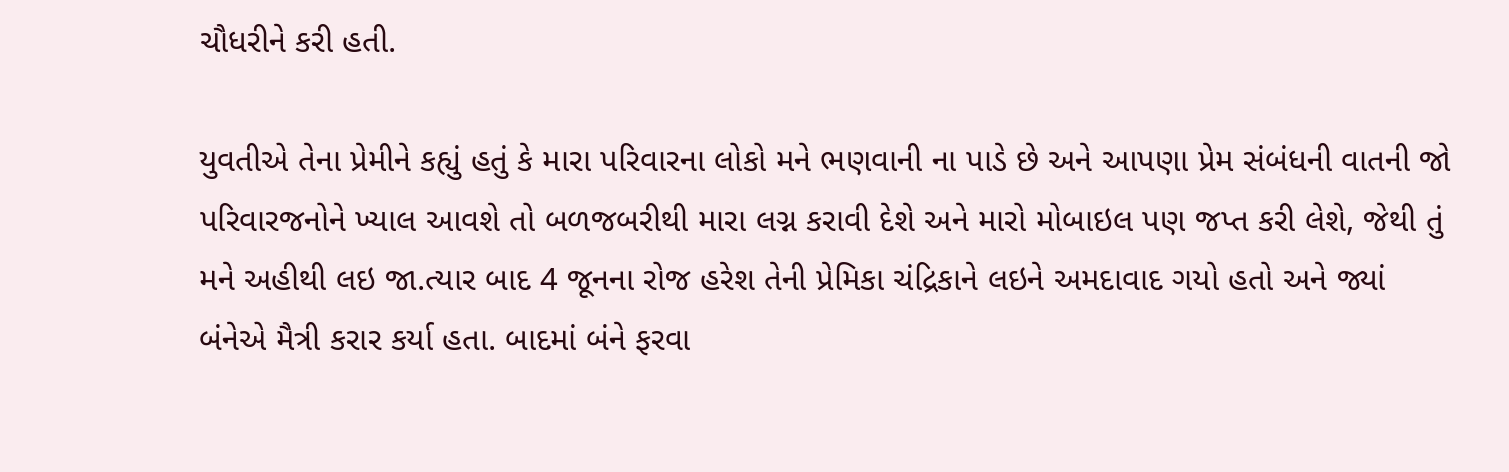ચૌધરીને કરી હતી.

યુવતીએ તેના પ્રેમીને કહ્યું હતું કે મારા પરિવારના લોકો મને ભણવાની ના પાડે છે અને આપણા પ્રેમ સંબંધની વાતની જો પરિવારજનોને ખ્યાલ આવશે તો બળજબરીથી મારા લગ્ન કરાવી દેશે અને મારો મોબાઇલ પણ જપ્ત કરી લેશે, જેથી તું મને અહીથી લઇ જા.ત્યાર બાદ 4 જૂનના રોજ હરેશ તેની પ્રેમિકા ચંદ્રિકાને લઇને અમદાવાદ ગયો હતો અને જ્યાં બંનેએ મૈત્રી કરાર કર્યા હતા. બાદમાં બંને ફરવા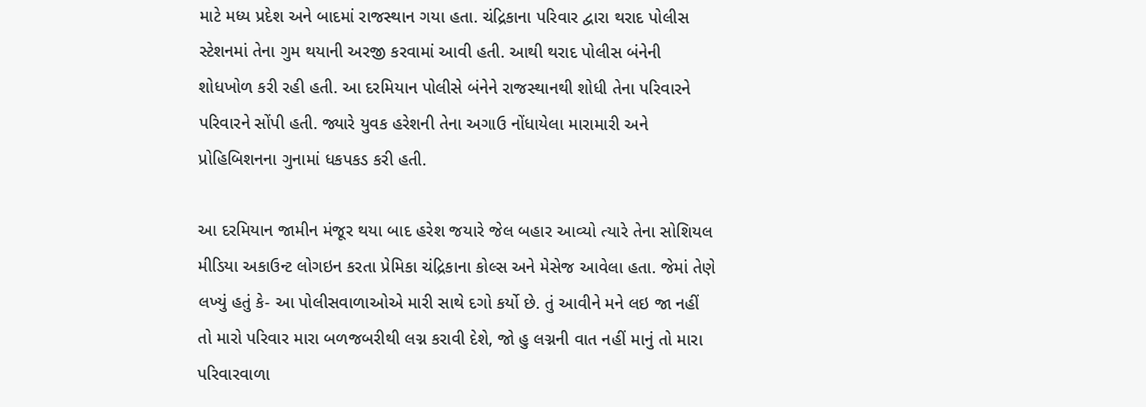માટે મધ્ય પ્રદેશ અને બાદમાં રાજસ્થાન ગયા હતા. ચંદ્રિકાના પરિવાર દ્વારા થરાદ પોલીસ સ્ટેશનમાં તેના ગુમ થયાની અરજી કરવામાં આવી હતી. આથી થરાદ પોલીસ બંનેની શોધખોળ કરી રહી હતી. આ દરમિયાન પોલીસે બંનેને રાજસ્થાનથી શોધી તેના પરિવારને પરિવારને સોંપી હતી. જ્યારે યુવક હરેશની તેના અગાઉ નોંધાયેલા મારામારી અને પ્રોહિબિશનના ગુનામાં ધકપકડ કરી હતી.

આ દરમિયાન જામીન મંજૂર થયા બાદ હરેશ જયારે જેલ બહાર આવ્યો ત્યારે તેના સોશિયલ મીડિયા અકાઉન્ટ લોગઇન કરતા પ્રેમિકા ચંદ્રિકાના કોલ્સ અને મેસેજ આવેલા હતા. જેમાં તેણે લખ્યું હતું કે- આ પોલીસવાળાઓએ મારી સાથે દગો કર્યો છે. તું આવીને મને લઇ જા નહીં તો મારો પરિવાર મારા બળજબરીથી લગ્ન કરાવી દેશે, જો હુ લગ્નની વાત નહીં માનું તો મારા પરિવારવાળા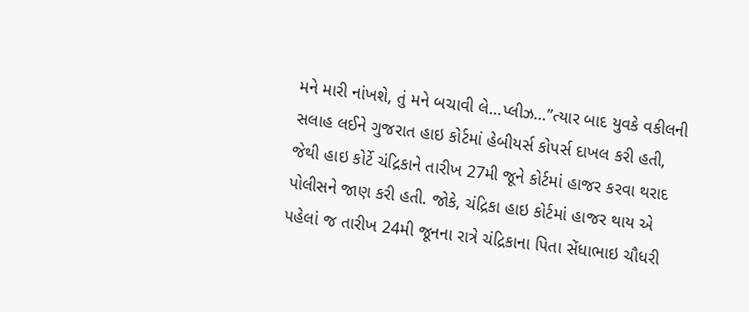મને મારી નાંખશે, તું મને બચાવી લે…પ્લીઝ…”ત્યાર બાદ યુવકે વકીલની સલાહ લઈને ગુજરાત હાઇ કોર્ટમાં હેબીયર્સ કોપર્સ દાખલ કરી હતી, જેથી હાઇ કોર્ટે ચંદ્રિકાને તારીખ 27મી જૂને કોર્ટમાં હાજર કરવા થરાદ પોલીસને જાણ કરી હતી. જોકે, ચંદ્રિકા હાઇ કોર્ટમાં હાજર થાય એ પહેલાં જ તારીખ 24મી જૂનના રાત્રે ચંદ્રિકાના પિતા સેંધાભાઇ ચૌધરી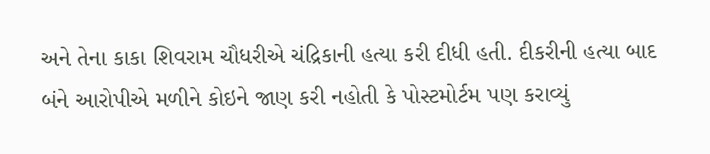અને તેના કાકા શિવરામ ચૌધરીએ ચંદ્રિકાની હત્યા કરી દીધી હતી. દીકરીની હત્યા બાદ બંને આરોપીએ મળીને કોઇને જાણ કરી નહોતી કે પોસ્ટમોર્ટમ પણ કરાવ્યું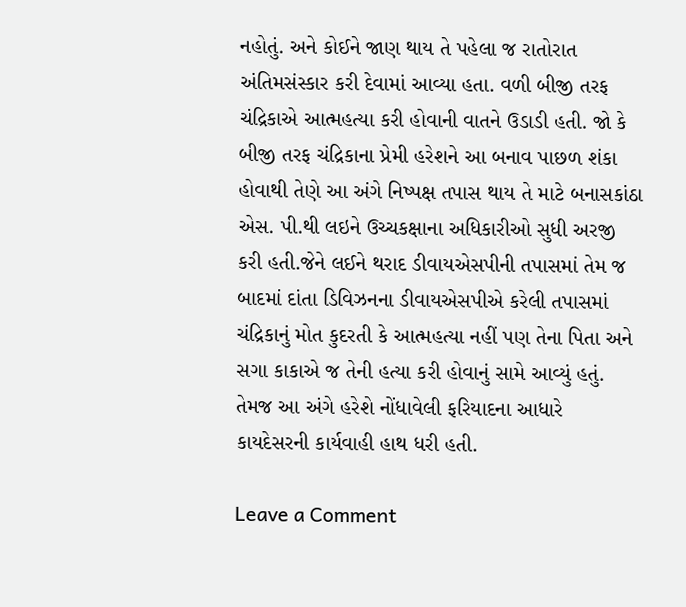નહોતું. અને કોઈને જાણ થાય તે પહેલા જ રાતોરાત અંતિમસંસ્કાર કરી દેવામાં આવ્યા હતા. વળી બીજી તરફ ચંદ્રિકાએ આત્મહત્યા કરી હોવાની વાતને ઉડાડી હતી. જો કે બીજી તરફ ચંદ્રિકાના પ્રેમી હરેશને આ બનાવ પાછળ શંકા હોવાથી તેણે આ અંગે નિષ્પક્ષ તપાસ થાય તે માટે બનાસકાંઠા એસ. પી.થી લઇને ઉચ્ચકક્ષાના અધિકારીઓ સુધી અરજી કરી હતી.જેને લઈને થરાદ ડીવાયએસપીની તપાસમાં તેમ જ બાદમાં દાંતા ડિવિઝનના ડીવાયએસપીએ કરેલી તપાસમાં ચંદ્રિકાનું મોત કુદરતી કે આત્મહત્યા નહીં પણ તેના પિતા અને સગા કાકાએ જ તેની હત્યા કરી હોવાનું સામે આવ્યું હતું. તેમજ આ અંગે હરેશે નોંધાવેલી ફરિયાદના આધારે કાયદેસરની કાર્યવાહી હાથ ધરી હતી.

Leave a Comment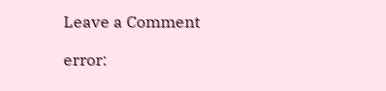Leave a Comment

error: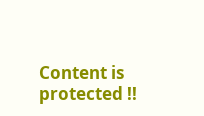Content is protected !!